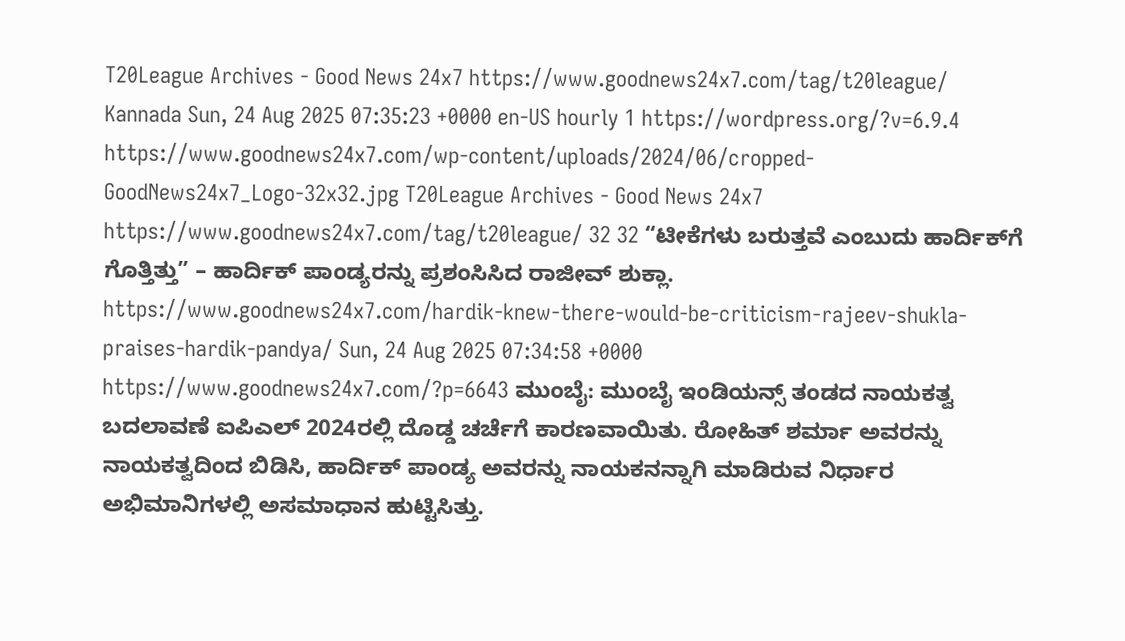T20League Archives - Good News 24x7 https://www.goodnews24x7.com/tag/t20league/ Kannada Sun, 24 Aug 2025 07:35:23 +0000 en-US hourly 1 https://wordpress.org/?v=6.9.4 https://www.goodnews24x7.com/wp-content/uploads/2024/06/cropped-GoodNews24x7_Logo-32x32.jpg T20League Archives - Good News 24x7 https://www.goodnews24x7.com/tag/t20league/ 32 32 “ಟೀಕೆಗಳು ಬರುತ್ತವೆ ಎಂಬುದು ಹಾರ್ದಿಕ್‌ಗೆ ಗೊತ್ತಿತ್ತು” – ಹಾರ್ದಿಕ್ ಪಾಂಡ್ಯರನ್ನು ಪ್ರಶಂಸಿಸಿದ ರಾಜೀವ್ ಶುಕ್ಲಾ. https://www.goodnews24x7.com/hardik-knew-there-would-be-criticism-rajeev-shukla-praises-hardik-pandya/ Sun, 24 Aug 2025 07:34:58 +0000 https://www.goodnews24x7.com/?p=6643 ಮುಂಬೈ: ಮುಂಬೈ ಇಂಡಿಯನ್ಸ್ ತಂಡದ ನಾಯಕತ್ವ ಬದಲಾವಣೆ ಐಪಿಎಲ್ 2024ರಲ್ಲಿ ದೊಡ್ಡ ಚರ್ಚೆಗೆ ಕಾರಣವಾಯಿತು. ರೋಹಿತ್ ಶರ್ಮಾ ಅವರನ್ನು ನಾಯಕತ್ವದಿಂದ ಬಿಡಿಸಿ, ಹಾರ್ದಿಕ್ ಪಾಂಡ್ಯ ಅವರನ್ನು ನಾಯಕನನ್ನಾಗಿ ಮಾಡಿರುವ ನಿರ್ಧಾರ ಅಭಿಮಾನಿಗಳಲ್ಲಿ ಅಸಮಾಧಾನ ಹುಟ್ಟಿಸಿತ್ತು.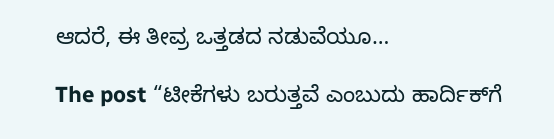ಆದರೆ, ಈ ತೀವ್ರ ಒತ್ತಡದ ನಡುವೆಯೂ…

The post “ಟೀಕೆಗಳು ಬರುತ್ತವೆ ಎಂಬುದು ಹಾರ್ದಿಕ್‌ಗೆ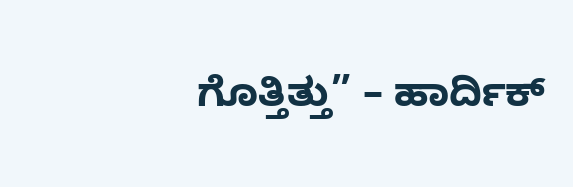ಗೊತ್ತಿತ್ತು” – ಹಾರ್ದಿಕ್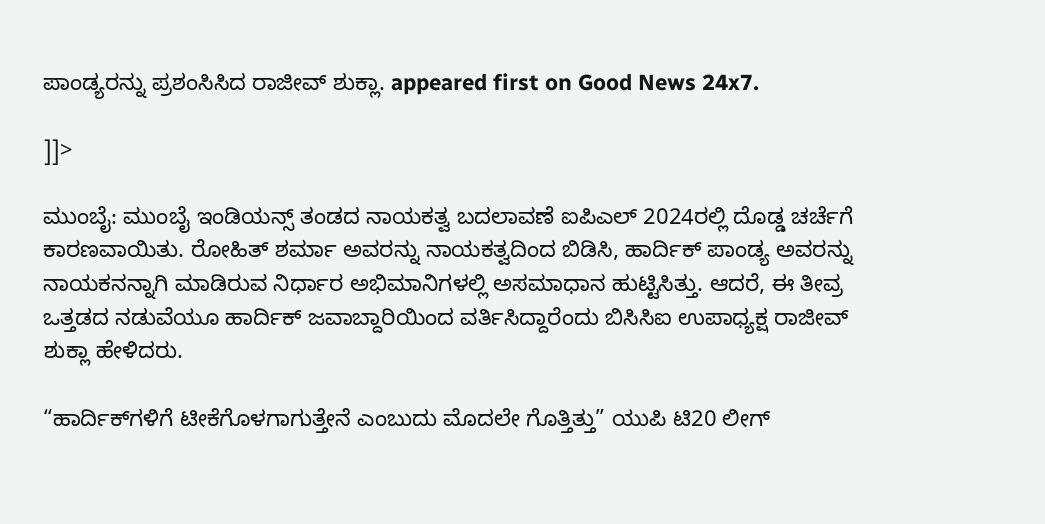ಪಾಂಡ್ಯರನ್ನು ಪ್ರಶಂಸಿಸಿದ ರಾಜೀವ್ ಶುಕ್ಲಾ. appeared first on Good News 24x7.

]]>

ಮುಂಬೈ: ಮುಂಬೈ ಇಂಡಿಯನ್ಸ್ ತಂಡದ ನಾಯಕತ್ವ ಬದಲಾವಣೆ ಐಪಿಎಲ್ 2024ರಲ್ಲಿ ದೊಡ್ಡ ಚರ್ಚೆಗೆ ಕಾರಣವಾಯಿತು. ರೋಹಿತ್ ಶರ್ಮಾ ಅವರನ್ನು ನಾಯಕತ್ವದಿಂದ ಬಿಡಿಸಿ, ಹಾರ್ದಿಕ್ ಪಾಂಡ್ಯ ಅವರನ್ನು ನಾಯಕನನ್ನಾಗಿ ಮಾಡಿರುವ ನಿರ್ಧಾರ ಅಭಿಮಾನಿಗಳಲ್ಲಿ ಅಸಮಾಧಾನ ಹುಟ್ಟಿಸಿತ್ತು. ಆದರೆ, ಈ ತೀವ್ರ ಒತ್ತಡದ ನಡುವೆಯೂ ಹಾರ್ದಿಕ್ ಜವಾಬ್ದಾರಿಯಿಂದ ವರ್ತಿಸಿದ್ದಾರೆಂದು ಬಿಸಿಸಿಐ ಉಪಾಧ್ಯಕ್ಷ ರಾಜೀವ್ ಶುಕ್ಲಾ ಹೇಳಿದರು.

“ಹಾರ್ದಿಕ್‌ಗಳಿಗೆ ಟೀಕೆಗೊಳಗಾಗುತ್ತೇನೆ ಎಂಬುದು ಮೊದಲೇ ಗೊತ್ತಿತ್ತು” ಯುಪಿ ಟಿ20 ಲೀಗ್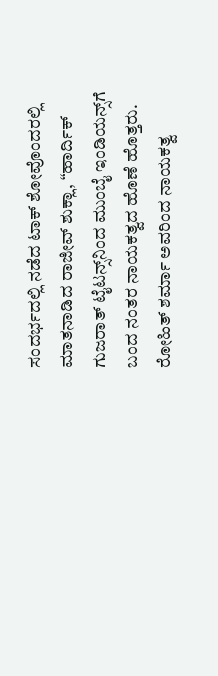ಸಂದರ್ಭದಲ್ಲಿ ನಡೆದ ಟಾಕ್‌ ಶೋವೊಂದರಲ್ಲಿ ಮಾತನಾಡಿದ ರಾಜೀವ್ ಶುಕ್ಲಾ, “ಹಾರ್ದಿಕ್ ಗುಜರಾತ್ ಟೈಟನ್ಸ್‌ನಿಂದ ಮುಂಬೈ ಇಂಡಿಯನ್ಸ್‌ಗೆ ಬಂದ ನಂತರ ನಾಯಕತ್ವದ ಹೊಣೆ ಹೊತ್ತರು. ರೋಹಿತ್ ಶರ್ಮಾ ಅವರಿಂದ ನಾಯಕತ್ವ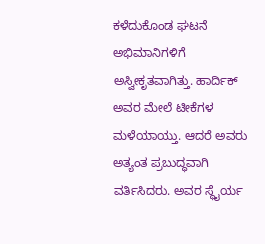ಕಳೆದುಕೊಂಡ ಘಟನೆ ಅಭಿಮಾನಿಗಳಿಗೆ ಅಸ್ವೀಕೃತವಾಗಿತ್ತು. ಹಾರ್ದಿಕ್ ಅವರ ಮೇಲೆ ಟೀಕೆಗಳ ಮಳೆಯಾಯ್ತು. ಆದರೆ ಅವರು ಅತ್ಯಂತ ಪ್ರಬುದ್ಧವಾಗಿ ವರ್ತಿಸಿದರು. ಅವರ ಸ್ಥೈರ್ಯ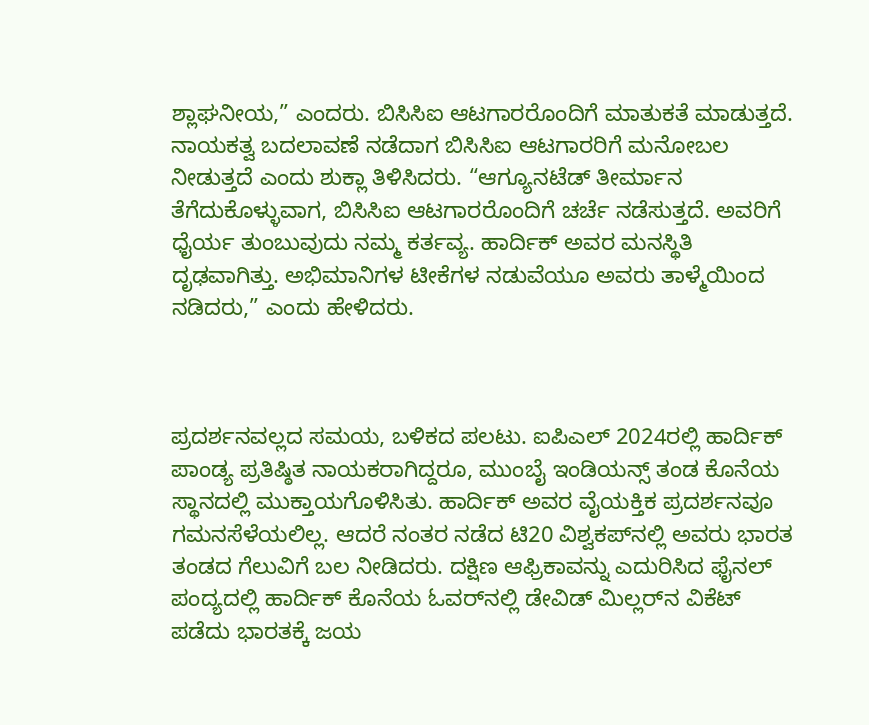ಶ್ಲಾಘನೀಯ,” ಎಂದರು. ಬಿಸಿಸಿಐ ಆಟಗಾರರೊಂದಿಗೆ ಮಾತುಕತೆ ಮಾಡುತ್ತದೆ. ನಾಯಕತ್ವ ಬದಲಾವಣೆ ನಡೆದಾಗ ಬಿಸಿಸಿಐ ಆಟಗಾರರಿಗೆ ಮನೋಬಲ ನೀಡುತ್ತದೆ ಎಂದು ಶುಕ್ಲಾ ತಿಳಿಸಿದರು. “ಆಗ್ಯೂನಟೆಡ್ ತೀರ್ಮಾನ ತೆಗೆದುಕೊಳ್ಳುವಾಗ, ಬಿಸಿಸಿಐ ಆಟಗಾರರೊಂದಿಗೆ ಚರ್ಚೆ ನಡೆಸುತ್ತದೆ. ಅವರಿಗೆ ಧೈರ್ಯ ತುಂಬುವುದು ನಮ್ಮ ಕರ್ತವ್ಯ. ಹಾರ್ದಿಕ್ ಅವರ ಮನಸ್ಥಿತಿ ದೃಢವಾಗಿತ್ತು. ಅಭಿಮಾನಿಗಳ ಟೀಕೆಗಳ ನಡುವೆಯೂ ಅವರು ತಾಳ್ಮೆಯಿಂದ ನಡಿದರು,” ಎಂದು ಹೇಳಿದರು.



ಪ್ರದರ್ಶನವಲ್ಲದ ಸಮಯ, ಬಳಿಕದ ಪಲಟು. ಐಪಿಎಲ್ 2024ರಲ್ಲಿ ಹಾರ್ದಿಕ್ ಪಾಂಡ್ಯ ಪ್ರತಿಷ್ಠಿತ ನಾಯಕರಾಗಿದ್ದರೂ, ಮುಂಬೈ ಇಂಡಿಯನ್ಸ್ ತಂಡ ಕೊನೆಯ ಸ್ಥಾನದಲ್ಲಿ ಮುಕ್ತಾಯಗೊಳಿಸಿತು. ಹಾರ್ದಿಕ್ ಅವರ ವೈಯಕ್ತಿಕ ಪ್ರದರ್ಶನವೂ ಗಮನಸೆಳೆಯಲಿಲ್ಲ. ಆದರೆ ನಂತರ ನಡೆದ ಟಿ20 ವಿಶ್ವಕಪ್‌ನಲ್ಲಿ ಅವರು ಭಾರತ ತಂಡದ ಗೆಲುವಿಗೆ ಬಲ ನೀಡಿದರು. ದಕ್ಷಿಣ ಆಫ್ರಿಕಾವನ್ನು ಎದುರಿಸಿದ ಫೈನಲ್ ಪಂದ್ಯದಲ್ಲಿ ಹಾರ್ದಿಕ್ ಕೊನೆಯ ಓವರ್‌ನಲ್ಲಿ ಡೇವಿಡ್ ಮಿಲ್ಲರ್‌ನ ವಿಕೆಟ್ ಪಡೆದು ಭಾರತಕ್ಕೆ ಜಯ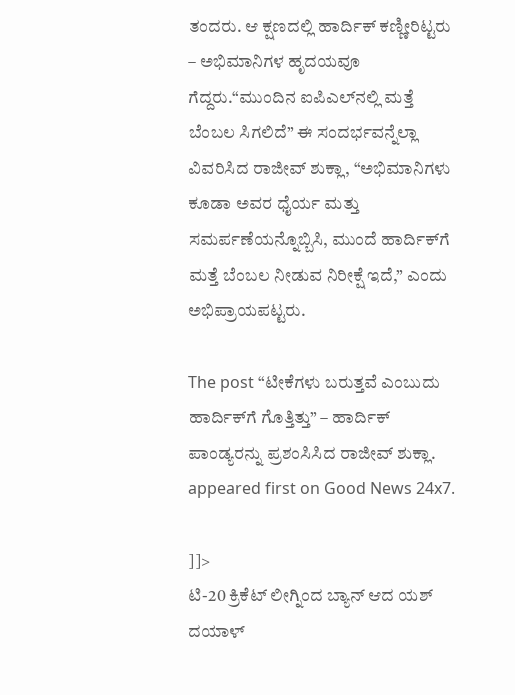ತಂದರು. ಆ ಕ್ಷಣದಲ್ಲಿ ಹಾರ್ದಿಕ್ ಕಣ್ಣೀರಿಟ್ಟರು – ಅಭಿಮಾನಿಗಳ ಹೃದಯವೂ ಗೆದ್ದರು.“ಮುಂದಿನ ಐಪಿಎಲ್‌ನಲ್ಲಿ ಮತ್ತೆ ಬೆಂಬಲ ಸಿಗಲಿದೆ” ಈ ಸಂದರ್ಭವನ್ನೆಲ್ಲಾ ವಿವರಿಸಿದ ರಾಜೀವ್ ಶುಕ್ಲಾ, “ಅಭಿಮಾನಿಗಳು ಕೂಡಾ ಅವರ ಧೈರ್ಯ ಮತ್ತು ಸಮರ್ಪಣೆಯನ್ನೊಬ್ಬಿಸಿ, ಮುಂದೆ ಹಾರ್ದಿಕ್‌ಗೆ ಮತ್ತೆ ಬೆಂಬಲ ನೀಡುವ ನಿರೀಕ್ಷೆ ಇದೆ,” ಎಂದು ಅಭಿಪ್ರಾಯಪಟ್ಟರು.

The post “ಟೀಕೆಗಳು ಬರುತ್ತವೆ ಎಂಬುದು ಹಾರ್ದಿಕ್‌ಗೆ ಗೊತ್ತಿತ್ತು” – ಹಾರ್ದಿಕ್ ಪಾಂಡ್ಯರನ್ನು ಪ್ರಶಂಸಿಸಿದ ರಾಜೀವ್ ಶುಕ್ಲಾ. appeared first on Good News 24x7.

]]>
ಟಿ-20 ಕ್ರಿಕೆಟ್ ಲೀಗ್ನಿಂದ ಬ್ಯಾನ್ ಆದ ಯಶ್ ದಯಾಳ್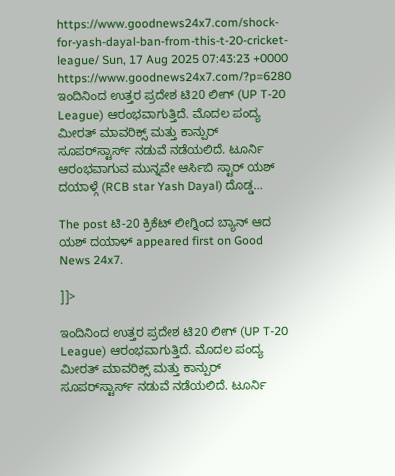https://www.goodnews24x7.com/shock-for-yash-dayal-ban-from-this-t-20-cricket-league/ Sun, 17 Aug 2025 07:43:23 +0000 https://www.goodnews24x7.com/?p=6280 ಇಂದಿನಿಂದ ಉತ್ತರ ಪ್ರದೇಶ ಟಿ20 ಲೀಗ್ (UP T-20 League) ಆರಂಭವಾಗುತ್ತಿದೆ. ಮೊದಲ ಪಂದ್ಯ ಮೀರತ್ ಮಾವರಿಕ್ಸ್ ಮತ್ತು ಕಾನ್ಪುರ್ ಸೂಪರ್‌ಸ್ಟಾರ್ಸ್ ನಡುವೆ ನಡೆಯಲಿದೆ. ಟೂರ್ನಿ ಆರಂಭವಾಗುವ ಮುನ್ನವೇ ಆರ್ಸಿಬಿ ಸ್ಟಾರ್ ಯಶ್ ದಯಾಳ್ಗೆ (RCB star Yash Dayal) ದೊಡ್ಡ…

The post ಟಿ-20 ಕ್ರಿಕೆಟ್ ಲೀಗ್ನಿಂದ ಬ್ಯಾನ್ ಆದ ಯಶ್ ದಯಾಳ್ appeared first on Good News 24x7.

]]>

ಇಂದಿನಿಂದ ಉತ್ತರ ಪ್ರದೇಶ ಟಿ20 ಲೀಗ್ (UP T-20 League) ಆರಂಭವಾಗುತ್ತಿದೆ. ಮೊದಲ ಪಂದ್ಯ ಮೀರತ್ ಮಾವರಿಕ್ಸ್ ಮತ್ತು ಕಾನ್ಪುರ್ ಸೂಪರ್‌ಸ್ಟಾರ್ಸ್ ನಡುವೆ ನಡೆಯಲಿದೆ. ಟೂರ್ನಿ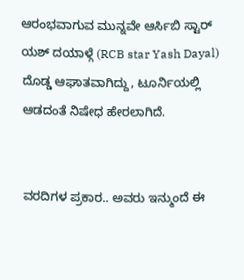ಆರಂಭವಾಗುವ ಮುನ್ನವೇ ಆರ್ಸಿಬಿ ಸ್ಟಾರ್ ಯಶ್ ದಯಾಳ್ಗೆ (RCB star Yash Dayal) ದೊಡ್ಡ ಆಘಾತವಾಗಿದ್ದು, ಟೂರ್ನಿಯಲ್ಲಿ ಆಡದಂತೆ ನಿಷೇಧ ಹೇರಲಾಗಿದೆ.


ವರದಿಗಳ ಪ್ರಕಾರ.. ಅವರು ಇನ್ಮುಂದೆ ಈ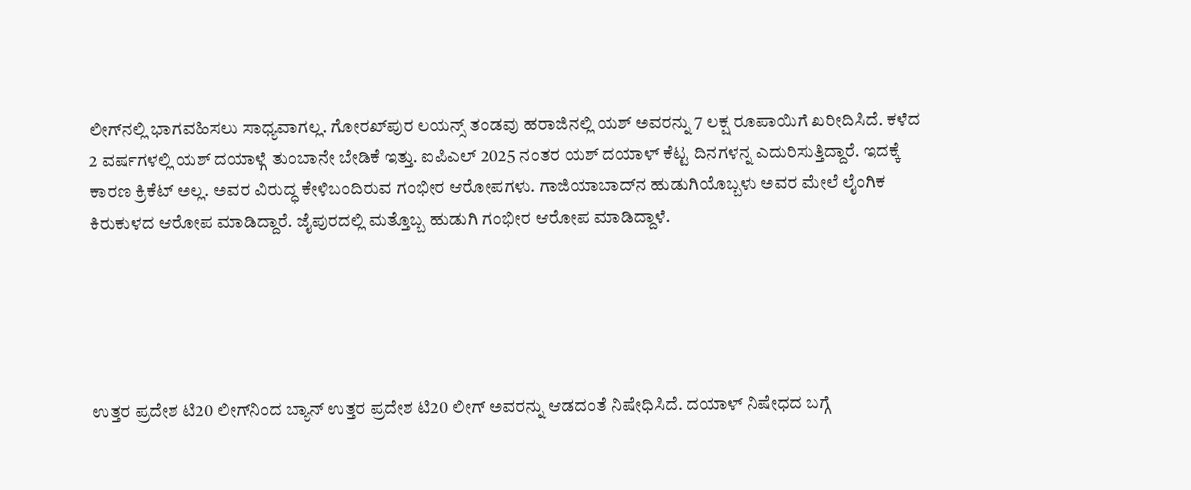ಲೀಗ್‌ನಲ್ಲಿ ಭಾಗವಹಿಸಲು ಸಾಧ್ಯವಾಗಲ್ಲ. ಗೋರಖ್‌ಪುರ ಲಯನ್ಸ್ ತಂಡವು ಹರಾಜಿನಲ್ಲಿ ಯಶ್ ಅವರನ್ನು 7 ಲಕ್ಷ ರೂಪಾಯಿಗೆ ಖರೀದಿಸಿದೆ. ಕಳೆದ 2 ವರ್ಷಗಳಲ್ಲಿ ಯಶ್ ದಯಾಳ್ಗೆ ತುಂಬಾನೇ ಬೇಡಿಕೆ ಇತ್ತು. ಐಪಿಎಲ್ 2025 ನಂತರ ಯಶ್ ದಯಾಳ್ ಕೆಟ್ಟ ದಿನಗಳನ್ನ ಎದುರಿಸುತ್ತಿದ್ದಾರೆ. ಇದಕ್ಕೆ ಕಾರಣ ಕ್ರಿಕೆಟ್ ಅಲ್ಲ. ಅವರ ವಿರುದ್ಧ ಕೇಳಿಬಂದಿರುವ ಗಂಭೀರ ಆರೋಪಗಳು. ಗಾಜಿಯಾಬಾದ್‌ನ ಹುಡುಗಿಯೊಬ್ಬಳು ಅವರ ಮೇಲೆ ಲೈಂಗಿಕ ಕಿರುಕುಳದ ಆರೋಪ ಮಾಡಿದ್ದಾರೆ. ಜೈಪುರದಲ್ಲಿ ಮತ್ತೊಬ್ಬ ಹುಡುಗಿ ಗಂಭೀರ ಆರೋಪ ಮಾಡಿದ್ದಾಳೆ.





ಉತ್ತರ ಪ್ರದೇಶ ಟಿ20 ಲೀಗ್‌ನಿಂದ ಬ್ಯಾನ್ ಉತ್ತರ ಪ್ರದೇಶ ಟಿ20 ಲೀಗ್ ಅವರನ್ನು ಆಡದಂತೆ ನಿಷೇಧಿಸಿದೆ. ದಯಾಳ್ ನಿಷೇಧದ ಬಗ್ಗೆ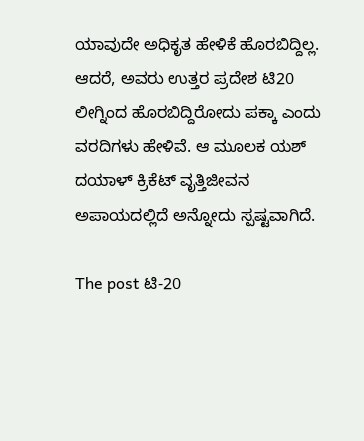ಯಾವುದೇ ಅಧಿಕೃತ ಹೇಳಿಕೆ ಹೊರಬಿದ್ದಿಲ್ಲ. ಆದರೆ, ಅವರು ಉತ್ತರ ಪ್ರದೇಶ ಟಿ20 ಲೀಗ್ನಿಂದ ಹೊರಬಿದ್ದಿರೋದು ಪಕ್ಕಾ ಎಂದು ವರದಿಗಳು ಹೇಳಿವೆ. ಆ ಮೂಲಕ ಯಶ್ ದಯಾಳ್ ಕ್ರಿಕೆಟ್ ವೃತ್ತಿಜೀವನ ಅಪಾಯದಲ್ಲಿದೆ ಅನ್ನೋದು ಸ್ಪಷ್ಟವಾಗಿದೆ.

The post ಟಿ-20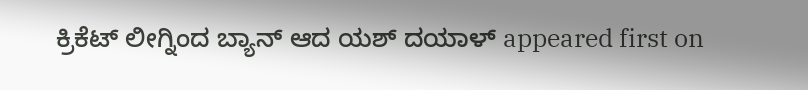ಕ್ರಿಕೆಟ್ ಲೀಗ್ನಿಂದ ಬ್ಯಾನ್ ಆದ ಯಶ್ ದಯಾಳ್ appeared first on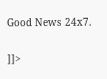Good News 24x7.

]]>